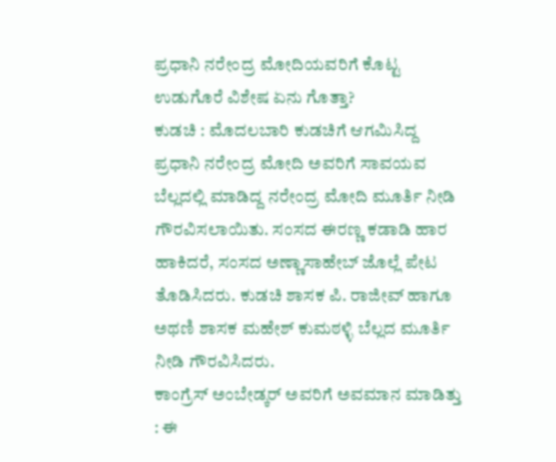ಪ್ರಧಾನಿ ನರೇಂದ್ರ ಮೋದಿಯವರಿಗೆ ಕೊಟ್ಟ ಉಡುಗೊರೆ ವಿಶೇಷ ಏನು ಗೊತ್ತಾ?
ಕುಡಚಿ : ಮೊದಲಬಾರಿ ಕುಡಚಿಗೆ ಆಗಮಿಸಿದ್ದ ಪ್ರಧಾನಿ ನರೇಂದ್ರ ಮೋದಿ ಅವರಿಗೆ ಸಾವಯವ ಬೆಲ್ಲದಲ್ಲಿ ಮಾಡಿದ್ದ ನರೇಂದ್ರ ಮೋದಿ ಮೂರ್ತಿ ನೀಡಿ ಗೌರವಿಸಲಾಯಿತು. ಸಂಸದ ಈರಣ್ಣ ಕಡಾಡಿ ಹಾರ ಹಾಕಿದರೆ, ಸಂಸದ ಅಣ್ಣಾಸಾಹೇಬ್ ಜೊಲ್ಲೆ ಪೇಟ ತೊಡಿಸಿದರು. ಕುಡಚಿ ಶಾಸಕ ಪಿ. ರಾಜೀವ್ ಹಾಗೂ ಅಥಣಿ ಶಾಸಕ ಮಹೇಶ್ ಕುಮಠಳ್ಳಿ ಬೆಲ್ಲದ ಮೂರ್ತಿ ನೀಡಿ ಗೌರವಿಸಿದರು.
ಕಾಂಗ್ರೆಸ್ ಅಂಬೇಡ್ಕರ್ ಅವರಿಗೆ ಅವಮಾನ ಮಾಡಿತ್ತು : ಈ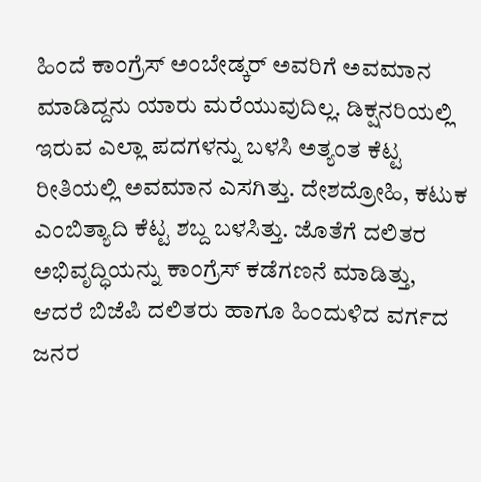ಹಿಂದೆ ಕಾಂಗ್ರೆಸ್ ಅಂಬೇಡ್ಕರ್ ಅವರಿಗೆ ಅವಮಾನ ಮಾಡಿದ್ದನು ಯಾರು ಮರೆಯುವುದಿಲ್ಲ. ಡಿಕ್ಷನರಿಯಲ್ಲಿ ಇರುವ ಎಲ್ಲಾ ಪದಗಳನ್ನು ಬಳಸಿ ಅತ್ಯಂತ ಕೆಟ್ಟ ರೀತಿಯಲ್ಲಿ ಅವಮಾನ ಎಸಗಿತ್ತು. ದೇಶದ್ರೋಹಿ, ಕಟುಕ ಎಂಬಿತ್ಯಾದಿ ಕೆಟ್ಟ ಶಬ್ದ ಬಳಸಿತ್ತು. ಜೊತೆಗೆ ದಲಿತರ ಅಭಿವೃದ್ಧಿಯನ್ನು ಕಾಂಗ್ರೆಸ್ ಕಡೆಗಣನೆ ಮಾಡಿತ್ತು, ಆದರೆ ಬಿಜೆಪಿ ದಲಿತರು ಹಾಗೂ ಹಿಂದುಳಿದ ವರ್ಗದ ಜನರ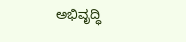ಅಭಿವೃದ್ಧಿ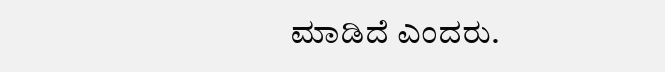ಮಾಡಿದೆ ಎಂದರು.